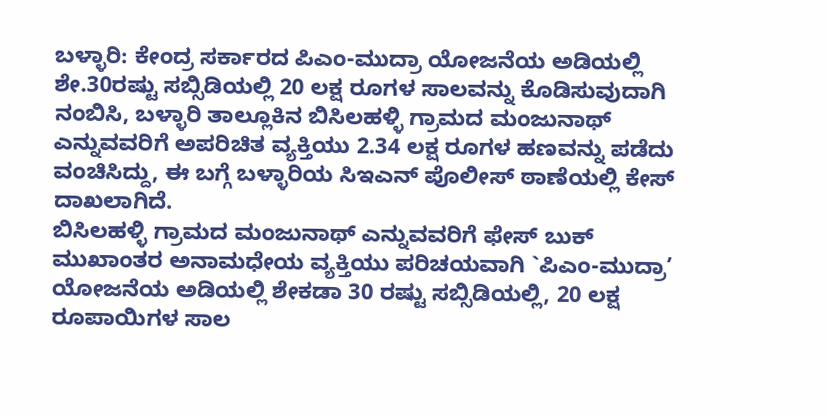ಬಳ್ಳಾರಿ: ಕೇಂದ್ರ ಸರ್ಕಾರದ ಪಿಎಂ-ಮುದ್ರಾ ಯೋಜನೆಯ ಅಡಿಯಲ್ಲಿ ಶೇ.30ರಷ್ಟು ಸಬ್ಸಿಡಿಯಲ್ಲಿ 20 ಲಕ್ಷ ರೂಗಳ ಸಾಲವನ್ನು ಕೊಡಿಸುವುದಾಗಿ ನಂಬಿಸಿ, ಬಳ್ಳಾರಿ ತಾಲ್ಲೂಕಿನ ಬಿಸಿಲಹಳ್ಳಿ ಗ್ರಾಮದ ಮಂಜುನಾಥ್ ಎನ್ನುವವರಿಗೆ ಅಪರಿಚಿತ ವ್ಯಕ್ತಿಯು 2.34 ಲಕ್ಷ ರೂಗಳ ಹಣವನ್ನು ಪಡೆದು ವಂಚಿಸಿದ್ದು, ಈ ಬಗ್ಗೆ ಬಳ್ಳಾರಿಯ ಸಿಇಎನ್ ಪೊಲೀಸ್ ಠಾಣೆಯಲ್ಲಿ ಕೇಸ್ ದಾಖಲಾಗಿದೆ.
ಬಿಸಿಲಹಳ್ಳಿ ಗ್ರಾಮದ ಮಂಜುನಾಥ್ ಎನ್ನುವವರಿಗೆ ಫೇಸ್ ಬುಕ್ ಮುಖಾಂತರ ಅನಾಮಧೇಯ ವ್ಯಕ್ತಿಯು ಪರಿಚಯವಾಗಿ `ಪಿಎಂ-ಮುದ್ರಾ’ ಯೋಜನೆಯ ಅಡಿಯಲ್ಲಿ ಶೇಕಡಾ 30 ರಷ್ಟು ಸಬ್ಸಿಡಿಯಲ್ಲಿ, 20 ಲಕ್ಷ ರೂಪಾಯಿಗಳ ಸಾಲ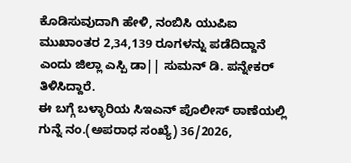ಕೊಡಿಸುವುದಾಗಿ ಹೇಳಿ, ನಂಬಿಸಿ ಯುಪಿಐ ಮುಖಾಂತರ 2,34,139 ರೂಗಳನ್ನು ಪಡೆದಿದ್ದಾನೆ ಎಂದು ಜಿಲ್ಲಾ ಎಸ್ಪಿ ಡಾ|| ಸುಮನ್ ಡಿ. ಪನ್ನೇಕರ್ ತಿಳಿಸಿದ್ದಾರೆ.
ಈ ಬಗ್ಗೆ ಬಳ್ಳಾರಿಯ ಸಿಇಎನ್ ಪೊಲೀಸ್ ಠಾಣೆಯಲ್ಲಿ ಗುನ್ನೆ ನಂ.(ಅಪರಾಧ ಸಂಖ್ಯೆ) 36/2026,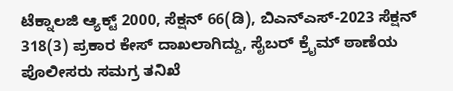ಟೆಕ್ನಾಲಜಿ ಆ್ಯಕ್ಟ್ 2000, ಸೆಕ್ಷನ್ 66(ಡಿ), ಬಿಎನ್ಎಸ್-2023 ಸೆಕ್ಷನ್ 318(3) ಪ್ರಕಾರ ಕೇಸ್ ದಾಖಲಾಗಿದ್ದು, ಸೈಬರ್ ಕ್ರೈಮ್ ಠಾಣೆಯ ಪೊಲೀಸರು ಸಮಗ್ರ ತನಿಖೆ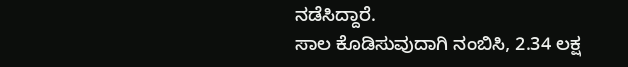ನಡೆಸಿದ್ದಾರೆ.
ಸಾಲ ಕೊಡಿಸುವುದಾಗಿ ನಂಬಿಸಿ, 2.34 ಲಕ್ಷ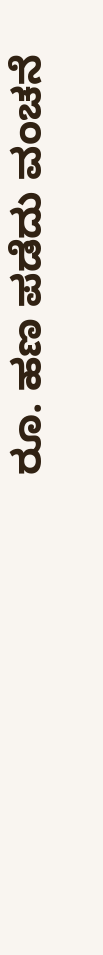ರೂ. ಹಣ ಪಡೆದು ವಂಚನೆ